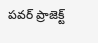పవర్ ప్రాజెక్ట్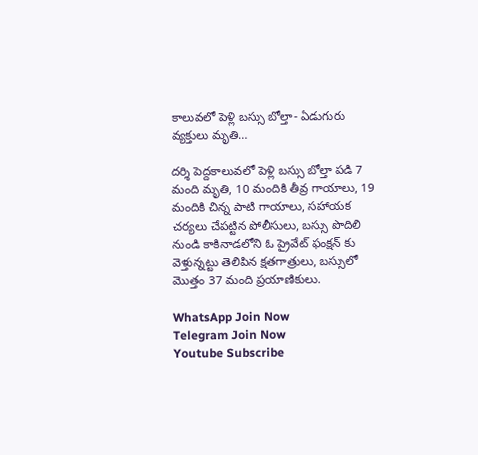కాలువలో పెళ్లి బస్సు బోల్తా- ఏడుగురు వ్యక్తులు మృతి…

దర్శి పెద్దకాలువలో పెళ్లి బస్సు బోల్తా పడి 7 మంది మృతి, 10 మందికి తీవ్ర గాయాలు, 19 మందికి చిన్న పాటి గాయాలు, సహాయక చర్యలు చేపట్టిన పోలీసులు, బస్సు పొదిలి నుండి కాకినాడలోని ఓ ప్రైవేట్ ఫంక్షన్ కు వెళ్తున్నట్టు తెలిపిన క్షతగాత్రులు, బస్సులో మొత్తం 37 మంది ప్రయాణికులు.

WhatsApp Join Now
Telegram Join Now
Youtube Subscribe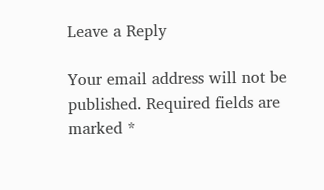Leave a Reply

Your email address will not be published. Required fields are marked *